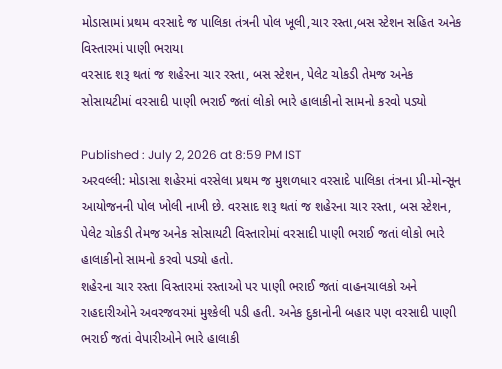મોડાસામાં પ્રથમ વરસાદે જ પાલિકા તંત્રની પોલ ખૂલી,ચાર રસ્તા,બસ સ્ટેશન સહિત અનેક વિસ્તારમાં પાણી ભરાયા
વરસાદ શરૂ થતાં જ શહેરના ચાર રસ્તા, બસ સ્ટેશન, પેલેટ ચોકડી તેમજ અનેક સોસાયટીમાં વરસાદી પાણી ભરાઈ જતાં લોકો ભારે હાલાકીનો સામનો કરવો પડ્યો

Published : July 2, 2026 at 8:59 PM IST
અરવલ્લી: મોડાસા શહેરમાં વરસેલા પ્રથમ જ મુશળધાર વરસાદે પાલિકા તંત્રના પ્રી-મોન્સૂન આયોજનની પોલ ખોલી નાખી છે. વરસાદ શરૂ થતાં જ શહેરના ચાર રસ્તા, બસ સ્ટેશન, પેલેટ ચોકડી તેમજ અનેક સોસાયટી વિસ્તારોમાં વરસાદી પાણી ભરાઈ જતાં લોકો ભારે હાલાકીનો સામનો કરવો પડ્યો હતો.
શહેરના ચાર રસ્તા વિસ્તારમાં રસ્તાઓ પર પાણી ભરાઈ જતાં વાહનચાલકો અને રાહદારીઓને અવરજવરમાં મુશ્કેલી પડી હતી. અનેક દુકાનોની બહાર પણ વરસાદી પાણી ભરાઈ જતાં વેપારીઓને ભારે હાલાકી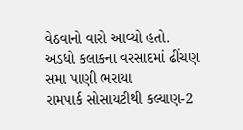વેઠવાનો વારો આવ્યો હતો.
અડધો કલાકના વરસાદમાં ઢીંચણ સમા પાણી ભરાયા
રામપાર્ક સોસાયટીથી કલ્યાણ-2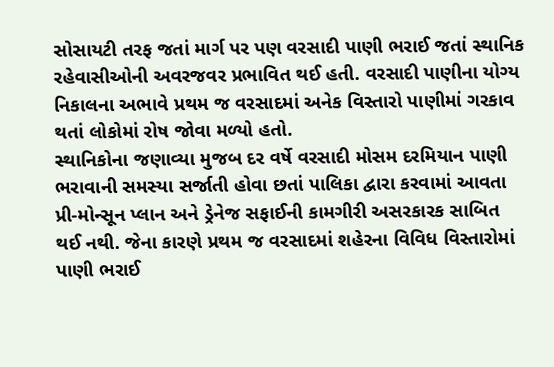સોસાયટી તરફ જતાં માર્ગ પર પણ વરસાદી પાણી ભરાઈ જતાં સ્થાનિક રહેવાસીઓની અવરજવર પ્રભાવિત થઈ હતી. વરસાદી પાણીના યોગ્ય નિકાલના અભાવે પ્રથમ જ વરસાદમાં અનેક વિસ્તારો પાણીમાં ગરકાવ થતાં લોકોમાં રોષ જોવા મળ્યો હતો.
સ્થાનિકોના જણાવ્યા મુજબ દર વર્ષે વરસાદી મોસમ દરમિયાન પાણી ભરાવાની સમસ્યા સર્જાતી હોવા છતાં પાલિકા દ્વારા કરવામાં આવતા પ્રી-મોન્સૂન પ્લાન અને ડ્રેનેજ સફાઈની કામગીરી અસરકારક સાબિત થઈ નથી. જેના કારણે પ્રથમ જ વરસાદમાં શહેરના વિવિધ વિસ્તારોમાં પાણી ભરાઈ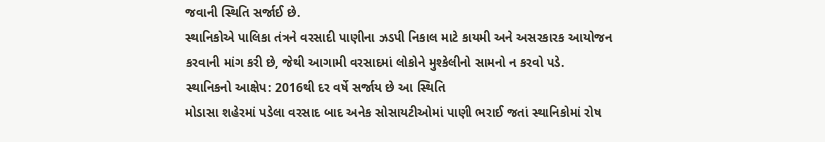જવાની સ્થિતિ સર્જાઈ છે.
સ્થાનિકોએ પાલિકા તંત્રને વરસાદી પાણીના ઝડપી નિકાલ માટે કાયમી અને અસરકારક આયોજન કરવાની માંગ કરી છે, જેથી આગામી વરસાદમાં લોકોને મુશ્કેલીનો સામનો ન કરવો પડે.
સ્થાનિકનો આક્ષેપ: 2016થી દર વર્ષે સર્જાય છે આ સ્થિતિ
મોડાસા શહેરમાં પડેલા વરસાદ બાદ અનેક સોસાયટીઓમાં પાણી ભરાઈ જતાં સ્થાનિકોમાં રોષ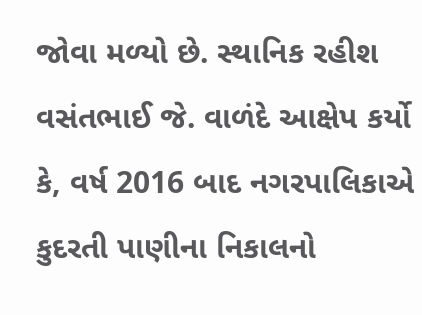જોવા મળ્યો છે. સ્થાનિક રહીશ વસંતભાઈ જે. વાળંદે આક્ષેપ કર્યો કે, વર્ષ 2016 બાદ નગરપાલિકાએ કુદરતી પાણીના નિકાલનો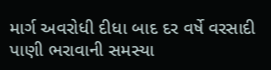માર્ગ અવરોધી દીધા બાદ દર વર્ષે વરસાદી પાણી ભરાવાની સમસ્યા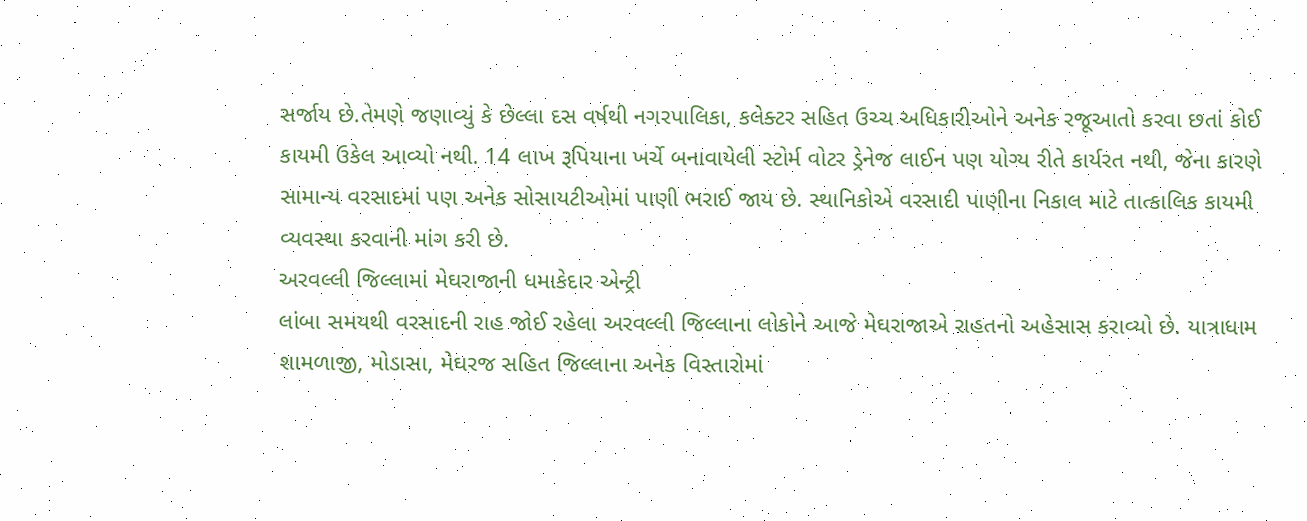સર્જાય છે.તેમણે જણાવ્યું કે છેલ્લા દસ વર્ષથી નગરપાલિકા, કલેક્ટર સહિત ઉચ્ચ અધિકારીઓને અનેક રજૂઆતો કરવા છતાં કોઈ કાયમી ઉકેલ આવ્યો નથી. 14 લાખ રૂપિયાના ખર્ચે બનાવાયેલી સ્ટોર્મ વોટર ડ્રેનેજ લાઈન પણ યોગ્ય રીતે કાર્યરત નથી, જેના કારણે સામાન્ય વરસાદમાં પણ અનેક સોસાયટીઓમાં પાણી ભરાઈ જાય છે. સ્થાનિકોએ વરસાદી પાણીના નિકાલ માટે તાત્કાલિક કાયમી વ્યવસ્થા કરવાની માંગ કરી છે.
અરવલ્લી જિલ્લામાં મેઘરાજાની ધમાકેદાર એન્ટ્રી
લાંબા સમયથી વરસાદની રાહ જોઈ રહેલા અરવલ્લી જિલ્લાના લોકોને આજે મેઘરાજાએ રાહતનો અહેસાસ કરાવ્યો છે. યાત્રાધામ શામળાજી, મોડાસા, મેઘરજ સહિત જિલ્લાના અનેક વિસ્તારોમાં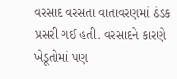વરસાદ વરસતા વાતાવરણમાં ઠંડક પ્રસરી ગઈ હતી. વરસાદને કારણે ખેડૂતોમાં પણ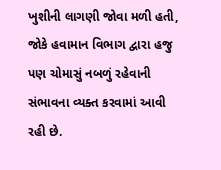ખુશીની લાગણી જોવા મળી હતી, જોકે હવામાન વિભાગ દ્વારા હજુ પણ ચોમાસું નબળું રહેવાની સંભાવના વ્યક્ત કરવામાં આવી રહી છે.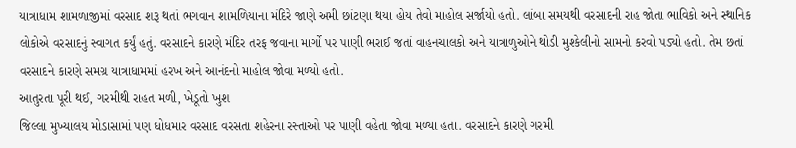યાત્રાધામ શામળાજીમાં વરસાદ શરૂ થતાં ભગવાન શામળિયાના મંદિરે જાણે અમી છાંટણા થયા હોય તેવો માહોલ સર્જાયો હતો. લાંબા સમયથી વરસાદની રાહ જોતા ભાવિકો અને સ્થાનિક લોકોએ વરસાદનું સ્વાગત કર્યું હતું. વરસાદને કારણે મંદિર તરફ જવાના માર્ગો પર પાણી ભરાઈ જતાં વાહનચાલકો અને યાત્રાળુઓને થોડી મુશ્કેલીનો સામનો કરવો પડ્યો હતો. તેમ છતાં વરસાદને કારણે સમગ્ર યાત્રાધામમાં હરખ અને આનંદનો માહોલ જોવા મળ્યો હતો.
આતુરતા પૂરી થઈ, ગરમીથી રાહત મળી, ખેડૂતો ખુશ
જિલ્લા મુખ્યાલય મોડાસામાં પણ ધોધમાર વરસાદ વરસતા શહેરના રસ્તાઓ પર પાણી વહેતા જોવા મળ્યા હતા. વરસાદને કારણે ગરમી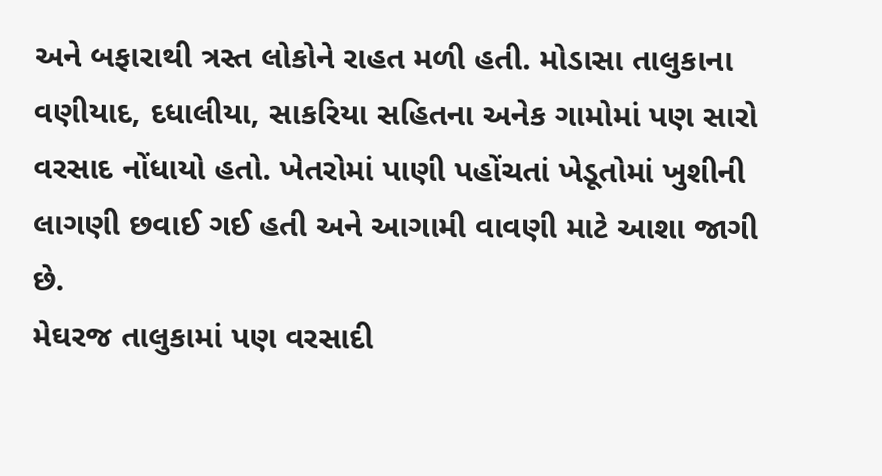અને બફારાથી ત્રસ્ત લોકોને રાહત મળી હતી. મોડાસા તાલુકાના વણીયાદ, દધાલીયા, સાકરિયા સહિતના અનેક ગામોમાં પણ સારો વરસાદ નોંધાયો હતો. ખેતરોમાં પાણી પહોંચતાં ખેડૂતોમાં ખુશીની લાગણી છવાઈ ગઈ હતી અને આગામી વાવણી માટે આશા જાગી છે.
મેઘરજ તાલુકામાં પણ વરસાદી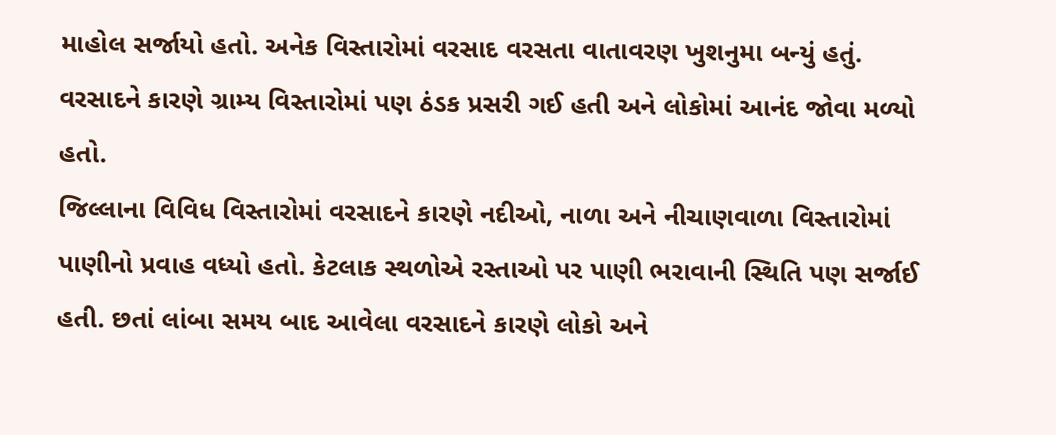માહોલ સર્જાયો હતો. અનેક વિસ્તારોમાં વરસાદ વરસતા વાતાવરણ ખુશનુમા બન્યું હતું. વરસાદને કારણે ગ્રામ્ય વિસ્તારોમાં પણ ઠંડક પ્રસરી ગઈ હતી અને લોકોમાં આનંદ જોવા મળ્યો હતો.
જિલ્લાના વિવિધ વિસ્તારોમાં વરસાદને કારણે નદીઓ, નાળા અને નીચાણવાળા વિસ્તારોમાં પાણીનો પ્રવાહ વધ્યો હતો. કેટલાક સ્થળોએ રસ્તાઓ પર પાણી ભરાવાની સ્થિતિ પણ સર્જાઈ હતી. છતાં લાંબા સમય બાદ આવેલા વરસાદને કારણે લોકો અને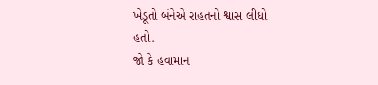ખેડૂતો બંનેએ રાહતનો શ્વાસ લીધો હતો.
જો કે હવામાન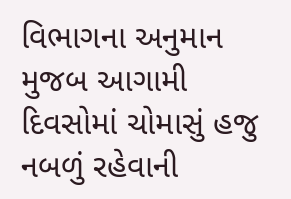વિભાગના અનુમાન મુજબ આગામી દિવસોમાં ચોમાસું હજુ નબળું રહેવાની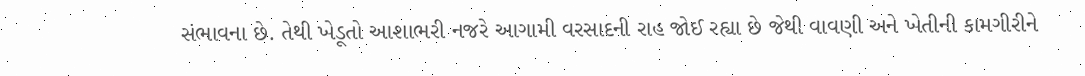સંભાવના છે. તેથી ખેડૂતો આશાભરી નજરે આગામી વરસાદની રાહ જોઈ રહ્યા છે જેથી વાવણી અને ખેતીની કામગીરીને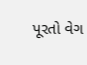પૂરતો વેગ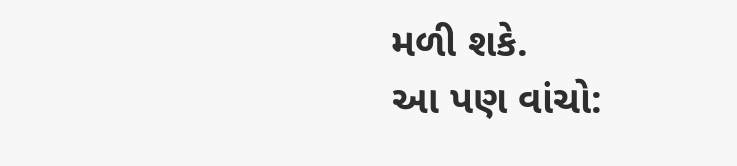મળી શકે.
આ પણ વાંચો: